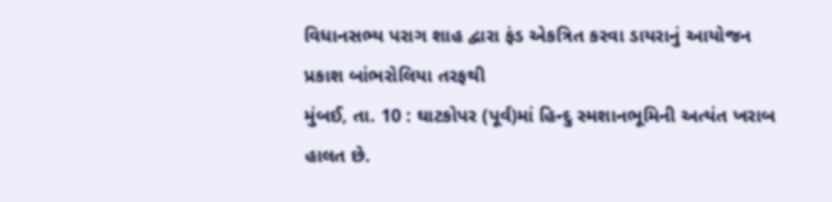વિધાનસભ્ય પરાગ શાહ દ્વારા ફંડ એકત્રિત કરવા ડાયરાનું આયોજન
પ્રકાશ બાંભરોલિયા તરફથી
મુંબઈ, તા. 10 : ઘાટકોપર (પૂર્વ)માં હિન્દુ સ્મશાનભૂમિની અત્યંત ખરાબ હાલત છે.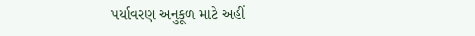પર્યાવરણ અનુકૂળ માટે અહીં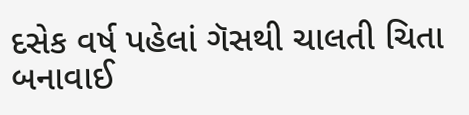દસેક વર્ષ પહેલાં ગૅસથી ચાલતી ચિતા બનાવાઈ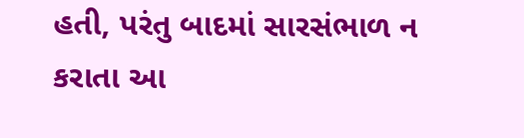હતી, પરંતુ બાદમાં સારસંભાળ ન કરાતા આ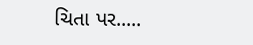ચિતા પર.....